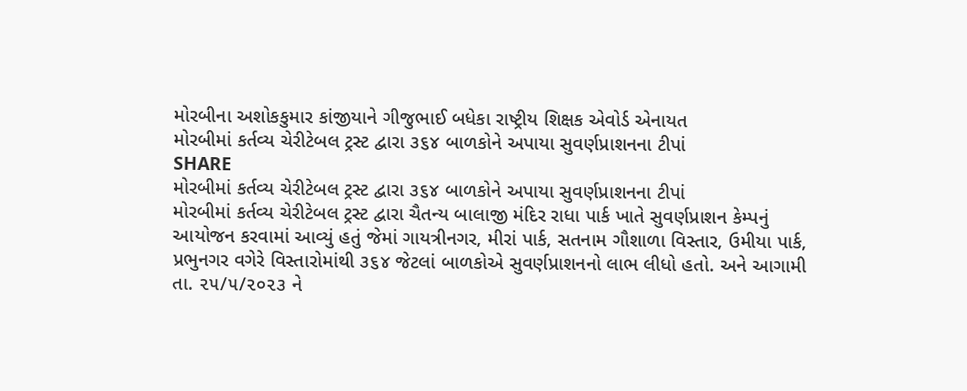મોરબીના અશોકકુમાર કાંજીયાને ગીજુભાઈ બધેકા રાષ્ટ્રીય શિક્ષક એવોર્ડ એનાયત
મોરબીમાં કર્તવ્ય ચેરીટેબલ ટ્રસ્ટ દ્વારા ૩૬૪ બાળકોને અપાયા સુવર્ણપ્રાશનના ટીપાં
SHARE
મોરબીમાં કર્તવ્ય ચેરીટેબલ ટ્રસ્ટ દ્વારા ૩૬૪ બાળકોને અપાયા સુવર્ણપ્રાશનના ટીપાં
મોરબીમાં કર્તવ્ય ચેરીટેબલ ટ્રસ્ટ દ્વારા ચૈતન્ય બાલાજી મંદિર રાધા પાર્ક ખાતે સુવર્ણપ્રાશન કેમ્પનું આયોજન કરવામાં આવ્યું હતું જેમાં ગાયત્રીનગર, મીરાં પાર્ક, સતનામ ગૌશાળા વિસ્તાર, ઉમીયા પાર્ક, પ્રભુનગર વગેરે વિસ્તારોમાંથી ૩૬૪ જેટલાં બાળકોએ સુવર્ણપ્રાશનનો લાભ લીધો હતો. અને આગામી તા. ૨૫/૫/૨૦૨૩ ને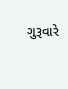ગુરૂવારે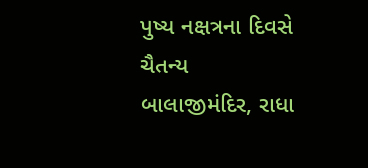પુષ્ય નક્ષત્રના દિવસે ચૈતન્ય બાલાજીમંદિર, રાધા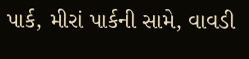પાર્ક, મીરાં પાર્કની સામે, વાવડી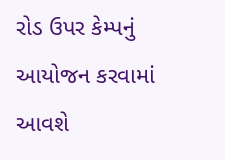રોડ ઉપર કેમ્પનું આયોજન કરવામાં આવશે